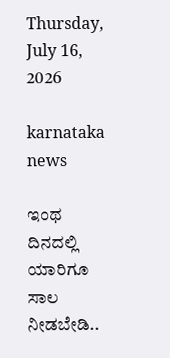Thursday, July 16, 2026

karnataka news

ಇಂಥ ದಿನದಲ್ಲಿ ಯಾರಿಗೂ ಸಾಲ ನೀಡಬೇಡಿ..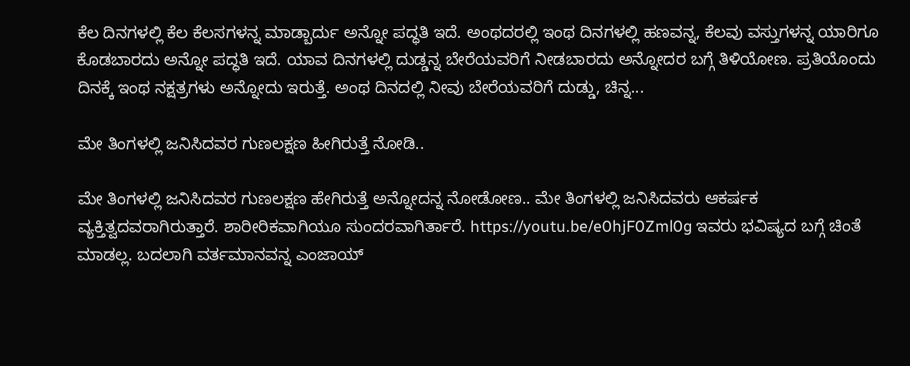ಕೆಲ ದಿನಗಳಲ್ಲಿ ಕೆಲ ಕೆಲಸಗಳನ್ನ ಮಾಡ್ಬಾರ್ದು ಅನ್ನೋ ಪದ್ಧತಿ ಇದೆ. ಅಂಥದರಲ್ಲಿ ಇಂಥ ದಿನಗಳಲ್ಲಿ ಹಣವನ್ನ, ಕೆಲವು ವಸ್ತುಗಳನ್ನ ಯಾರಿಗೂ ಕೊಡಬಾರದು ಅನ್ನೋ ಪದ್ಧತಿ ಇದೆ. ಯಾವ ದಿನಗಳಲ್ಲಿ ದುಡ್ಡನ್ನ ಬೇರೆಯವರಿಗೆ ನೀಡಬಾರದು ಅನ್ನೋದರ ಬಗ್ಗೆ ತಿಳಿಯೋಣ. ಪ್ರತಿಯೊಂದು ದಿನಕ್ಕೆ ಇಂಥ ನಕ್ಷತ್ರಗಳು ಅನ್ನೋದು ಇರುತ್ತೆ. ಅಂಥ ದಿನದಲ್ಲಿ ನೀವು ಬೇರೆಯವರಿಗೆ ದುಡ್ಡು, ಚಿನ್ನ...

ಮೇ ತಿಂಗಳಲ್ಲಿ ಜನಿಸಿದವರ ಗುಣಲಕ್ಷಣ ಹೀಗಿರುತ್ತೆ ನೋಡಿ..

ಮೇ ತಿಂಗಳಲ್ಲಿ ಜನಿಸಿದವರ ಗುಣಲಕ್ಷಣ ಹೇಗಿರುತ್ತೆ ಅನ್ನೋದನ್ನ ನೋಡೋಣ.. ಮೇ ತಿಂಗಳಲ್ಲಿ ಜನಿಸಿದವರು ಆಕರ್ಷಕ ವ್ಯಕ್ತಿತ್ವದವರಾಗಿರುತ್ತಾರೆ. ಶಾರೀರಿಕವಾಗಿಯೂ ಸುಂದರವಾಗಿರ್ತಾರೆ. https://youtu.be/e0hjF0Zml0g ಇವರು ಭವಿಷ್ಯದ ಬಗ್ಗೆ ಚಿಂತೆ ಮಾಡಲ್ಲ. ಬದಲಾಗಿ ವರ್ತಮಾನವನ್ನ ಎಂಜಾಯ್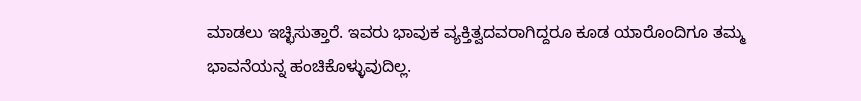ಮಾಡಲು ಇಚ್ಛಿಸುತ್ತಾರೆ. ಇವರು ಭಾವುಕ ವ್ಯಕ್ತಿತ್ವದವರಾಗಿದ್ದರೂ ಕೂಡ ಯಾರೊಂದಿಗೂ ತಮ್ಮ ಭಾವನೆಯನ್ನ ಹಂಚಿಕೊಳ್ಳುವುದಿಲ್ಲ.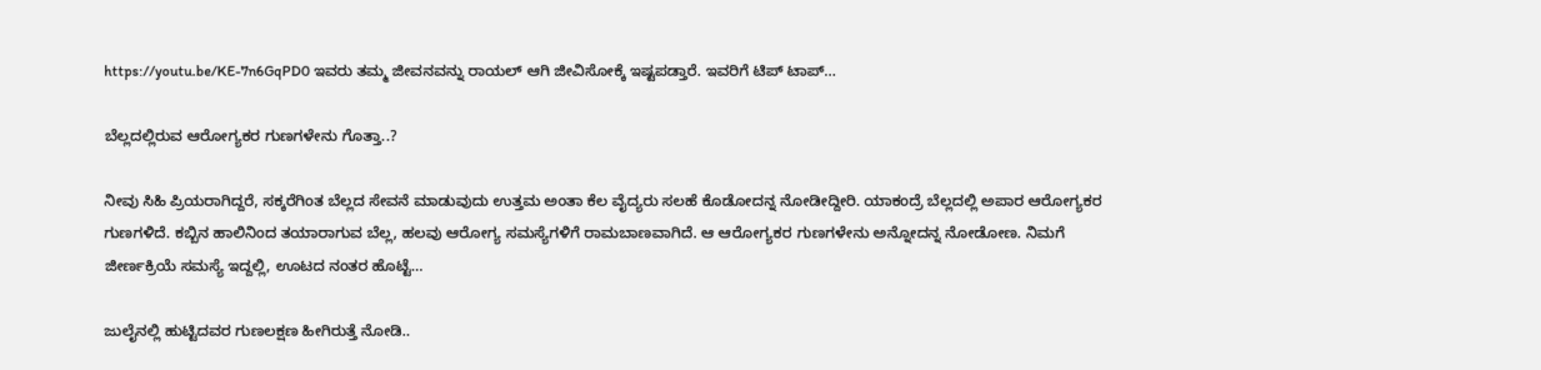https://youtu.be/KE-7n6GqPD0 ಇವರು ತಮ್ಮ ಜೀವನವನ್ನು ರಾಯಲ್ ಆಗಿ ಜೀವಿಸೋಕ್ಕೆ ಇಷ್ಟಪಡ್ತಾರೆ. ಇವರಿಗೆ ಟಿಪ್‌ ಟಾಪ್‌...

ಬೆಲ್ಲದಲ್ಲಿರುವ ಆರೋಗ್ಯಕರ ಗುಣಗಳೇನು ಗೊತ್ತಾ..?

ನೀವು ಸಿಹಿ ಪ್ರಿಯರಾಗಿದ್ದರೆ, ಸಕ್ಕರೆಗಿಂತ ಬೆಲ್ಲದ ಸೇವನೆ ಮಾಡುವುದು ಉತ್ತಮ ಅಂತಾ ಕೆಲ ವೈದ್ಯರು ಸಲಹೆ ಕೊಡೋದನ್ನ ನೋಡೀದ್ದೀರಿ. ಯಾಕಂದ್ರೆ ಬೆಲ್ಲದಲ್ಲಿ ಅಪಾರ ಆರೋಗ್ಯಕರ ಗುಣಗಳಿದೆ. ಕಬ್ಬಿನ ಹಾಲಿನಿಂದ ತಯಾರಾಗುವ ಬೆಲ್ಲ, ಹಲವು ಆರೋಗ್ಯ ಸಮಸ್ಯೆಗಳಿಗೆ ರಾಮಬಾಣವಾಗಿದೆ. ಆ ಆರೋಗ್ಯಕರ ಗುಣಗಳೇನು ಅನ್ನೋದನ್ನ ನೋಡೋಣ. ನಿಮಗೆ ಜೀರ್ಣಕ್ರಿಯೆ ಸಮಸ್ಯೆ ಇದ್ದಲ್ಲಿ, ಊಟದ ನಂತರ ಹೊಟ್ಟೆ...

ಜುಲೈನಲ್ಲಿ ಹುಟ್ಟಿದವರ ಗುಣಲಕ್ಷಣ ಹೀಗಿರುತ್ತೆ ನೋಡಿ..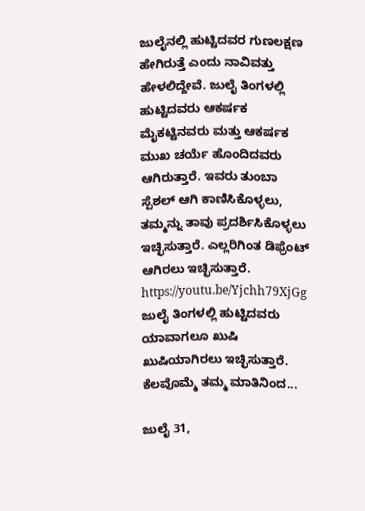ಜುಲೈನಲ್ಲಿ ಹುಟ್ಟಿದವರ ಗುಣಲಕ್ಷಣ ಹೇಗಿರುತ್ತೆ ಎಂದು ನಾವಿವತ್ತು ಹೇಳಲಿದ್ದೇವೆ. ಜುಲೈ ತಿಂಗಳಲ್ಲಿ ಹುಟ್ಟಿದವರು ಆಕರ್ಷಕ ಮೈಕಟ್ಟಿನವರು ಮತ್ತು ಆಕರ್ಷಕ ಮುಖ ಚರ್ಯೆ ಹೊಂದಿದವರು ಆಗಿರುತ್ತಾರೆ. ಇವರು ತುಂಬಾ ಸ್ಪೆಶಲ್‌ ಆಗಿ ಕಾಣಿಸಿಕೊಳ್ಳಲು, ತಮ್ಮನ್ನು ತಾವು ಪ್ರದರ್ಶಿಸಿಕೊಳ್ಳಲು ಇಚ್ಛಿಸುತ್ತಾರೆ. ಎಲ್ಲರಿಗಿಂತ ಡಿಫ್ರೆಂಟ್ ಆಗಿರಲು ಇಚ್ಛಿಸುತ್ತಾರೆ. https://youtu.be/Yjchh79XjGg ಜುಲೈ ತಿಂಗಳಲ್ಲಿ ಹುಟ್ಟಿದವರು ಯಾವಾಗಲೂ ಖುಷಿ ಖುಷಿಯಾಗಿರಲು ಇಚ್ಛಿಸುತ್ತಾರೆ. ಕೆಲವೊಮ್ಮೆ ತಮ್ಮ ಮಾತಿನಿಂದ...

ಜುಲೈ 31,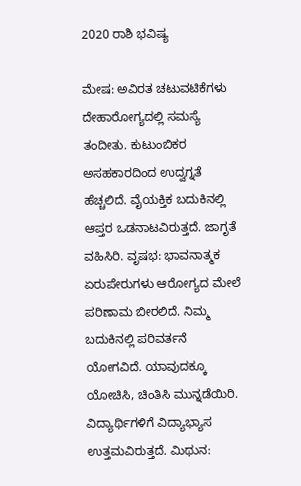2020 ರಾಶಿ ಭವಿಷ್ಯ

ಮೇಷ: ಅವಿರತ ಚಟುವಟಿಕೆಗಳು ದೇಹಾರೋಗ್ಯದಲ್ಲಿ ಸಮಸ್ಯೆ ತಂದೀತು. ಕುಟುಂಬಿಕರ ಅಸಹಕಾರದಿಂದ ಉದ್ವಗ್ನತೆ ಹೆಚ್ಚಲಿದೆ. ವೈಯಕ್ತಿಕ ಬದುಕಿನಲ್ಲಿ ಆಪ್ತರ ಒಡನಾಟವಿರುತ್ತದೆ. ಜಾಗೃತೆ ವಹಿಸಿರಿ. ವೃಷಭ: ಭಾವನಾತ್ಮಕ ಏರುಪೇರುಗಳು ಆರೋಗ್ಯದ ಮೇಲೆ ಪರಿಣಾಮ ಬೀರಲಿದೆ. ನಿಮ್ಮ ಬದುಕಿನಲ್ಲಿ ಪರಿವರ್ತನೆ ಯೋಗವಿದೆ. ಯಾವುದಕ್ಕೂ ಯೋಚಿಸಿ, ಚಿಂತಿಸಿ ಮುನ್ನಡೆಯಿರಿ. ವಿದ್ಯಾರ್ಥಿಗಳಿಗೆ ವಿದ್ಯಾಭ್ಯಾಸ ಉತ್ತಮವಿರುತ್ತದೆ. ಮಿಥುನ: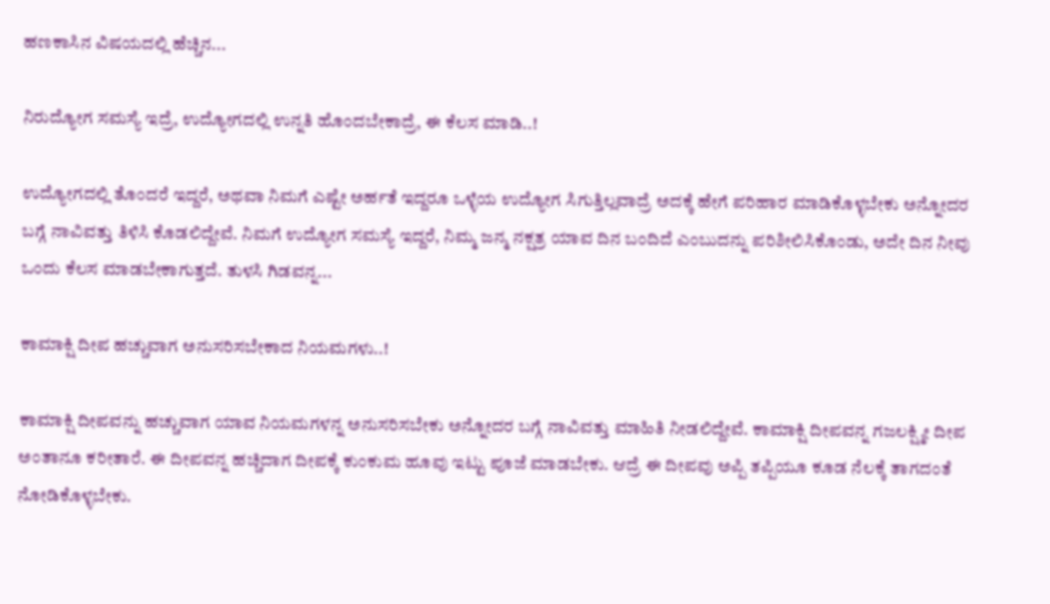ಹಣಕಾಸಿನ ವಿಷಯದಲ್ಲಿ ಹೆಚ್ಚಿನ...

ನಿರುದ್ಯೋಗ ಸಮಸ್ಯೆ ಇದ್ರೆ, ಉದ್ಯೋಗದಲ್ಲಿ ಉನ್ನತಿ ಹೊಂದಬೇಕಾದ್ರೆ, ಈ ಕೆಲಸ ಮಾಡಿ..!

ಉದ್ಯೋಗದಲ್ಲಿ ತೊಂದರೆ ಇದ್ದರೆ, ಅಥವಾ ನಿಮಗೆ ಎಷ್ಟೇ ಅರ್ಹತೆ ಇದ್ದರೂ ಒಳ್ಳೆಯ ಉದ್ಯೋಗ ಸಿಗುತ್ತಿಲ್ಲವಾದ್ರೆ ಅದಕ್ಕೆ ಹೇಗೆ ಪರಿಹಾರ ಮಾಡಿಕೊಳ್ಳಬೇಕು ಅನ್ನೋದರ ಬಗ್ಗೆ ನಾವಿವತ್ತು ತಿಳಿಸಿ ಕೊಡಲಿದ್ದೇವೆ. ನಿಮಗೆ ಉದ್ಯೋಗ ಸಮಸ್ಯೆ ಇದ್ದರೆ, ನಿಮ್ಮ ಜನ್ಮ ನಕ್ಷತ್ರ ಯಾವ ದಿನ ಬಂದಿದೆ ಎಂಬುದನ್ನು ಪರಿಶೀಲಿಸಿಕೊಂಡು, ಅದೇ ದಿನ ನೀವು ಒಂದು ಕೆಲಸ ಮಾಡಬೇಕಾಗುತ್ತದೆ. ತುಳಸಿ ಗಿಡವನ್ನ...

ಕಾಮಾಕ್ಷಿ ದೀಪ ಹಚ್ಚುವಾಗ ಅನುಸರಿಸಬೇಕಾದ ನಿಯಮಗಳು..!

ಕಾಮಾಕ್ಷಿ ದೀಪವನ್ನು ಹಚ್ಚುವಾಗ ಯಾವ ನಿಯಮಗಳನ್ನ ಅನುಸರಿಸಬೇಕು ಅನ್ನೋದರ ಬಗ್ಗೆ ನಾವಿವತ್ತು ಮಾಹಿತಿ ನೀಡಲಿದ್ದೇವೆ. ಕಾಮಾಕ್ಷಿ ದೀಪವನ್ನ ಗಜಲಕ್ಷ್ಮೀ ದೀಪ ಅಂತಾನೂ ಕರೀತಾರೆ. ಈ ದೀಪವನ್ನ ಹಚ್ಚಿದಾಗ ದೀಪಕ್ಕೆ ಕುಂಕುಮ ಹೂವು ಇಟ್ಟು ಪೂಜೆ ಮಾಡಬೇಕು. ಆದ್ರೆ ಈ ದೀಪವು ಅಪ್ಪಿ ತಪ್ಪಿಯೂ ಕೂಡ ನೆಲಕ್ಕೆ ತಾಗದಂತೆ ನೋಡಿಕೊಳ್ಳಬೇಕು.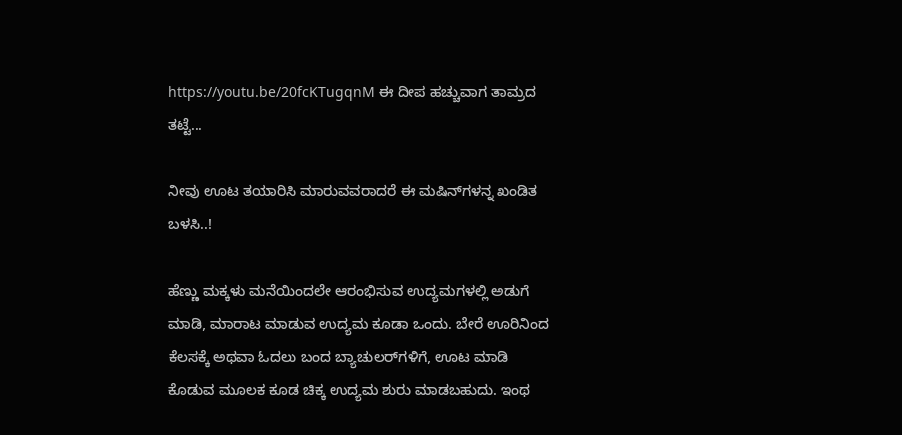https://youtu.be/20fcKTugqnM ಈ ದೀಪ ಹಚ್ಚುವಾಗ ತಾಮ್ರದ ತಟ್ಟೆ...

ನೀವು ಊಟ ತಯಾರಿಸಿ ಮಾರುವವರಾದರೆ ಈ ಮಷಿನ್‌ಗಳನ್ನ ಖಂಡಿತ ಬಳಸಿ..!

ಹೆಣ್ಣು ಮಕ್ಕಳು ಮನೆಯಿಂದಲೇ ಆರಂಭಿಸುವ ಉದ್ಯಮಗಳಲ್ಲಿ ಅಡುಗೆ ಮಾಡಿ, ಮಾರಾಟ ಮಾಡುವ ಉದ್ಯಮ ಕೂಡಾ ಒಂದು. ಬೇರೆ ಊರಿನಿಂದ ಕೆಲಸಕ್ಕೆ ಅಥವಾ ಓದಲು ಬಂದ ಬ್ಯಾಚುಲರ್‌ಗಳಿಗೆ, ಊಟ ಮಾಡಿ ಕೊಡುವ ಮೂಲಕ ಕೂಡ ಚಿಕ್ಕ ಉದ್ಯಮ ಶುರು ಮಾಡಬಹುದು. ಇಂಥ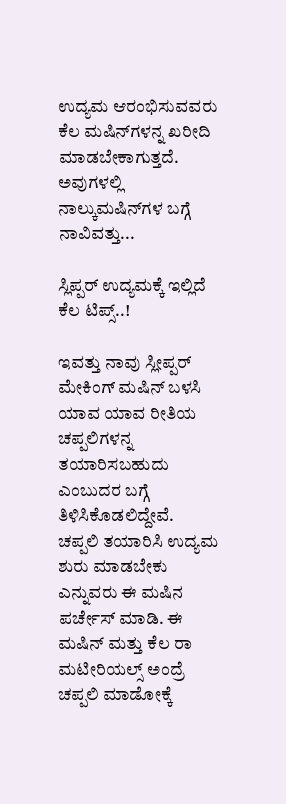ಉದ್ಯಮ ಆರಂಭಿಸುವವರು ಕೆಲ ಮಷಿನ್‌ಗಳನ್ನ ಖರೀದಿ ಮಾಡಬೇಕಾಗುತ್ತದೆ. ಅವುಗಳಲ್ಲಿ ನಾಲ್ಕುಮಷಿನ್‌ಗಳ ಬಗ್ಗೆ ನಾವಿವತ್ತು...

ಸ್ಲಿಪ್ಪರ್ ಉದ್ಯಮಕ್ಕೆ ಇಲ್ಲಿದೆ ಕೆಲ ಟಿಪ್ಸ್..!

ಇವತ್ತು ನಾವು ಸ್ಲೀಪ್ಪರ್ ಮೇಕಿಂಗ್ ಮಷಿನ್ ಬಳಸಿ ಯಾವ ಯಾವ ರೀತಿಯ ಚಪ್ಪಲಿಗಳನ್ನ ತಯಾರಿಸಬಹುದು ಎಂಬುದರ ಬಗ್ಗೆ ತಿಳಿಸಿಕೊಡಲಿದ್ದೇವೆ. ಚಪ್ಪಲಿ ತಯಾರಿಸಿ ಉದ್ಯಮ ಶುರು ಮಾಡಬೇಕು ಎನ್ನುವರು ಈ ಮಷಿನ ಪರ್ಚೇಸ್ ಮಾಡಿ. ಈ ಮಷಿನ್ ಮತ್ತು ಕೆಲ ರಾ ಮಟೀರಿಯಲ್ಸ್ ಅಂದ್ರೆ ಚಪ್ಪಲಿ ಮಾಡೋಕ್ಕೆ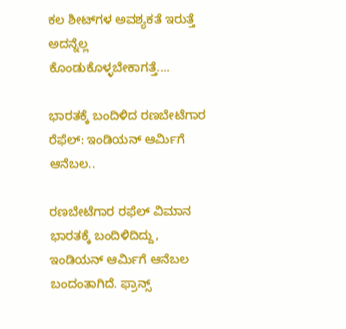ಕಲ ಶೀಟ್‌ಗಳ ಅವಶ್ಯಕತೆ ಇರುತ್ತೆ ಅದನ್ನೆಲ್ಲ ಕೊಂಡುಕೊಳ್ಳಬೇಕಾಗತ್ತೆ....

ಭಾರತಕ್ಕೆ ಬಂದಿಳಿದ ರಣಬೇಟೆಗಾರ ರೆಫೆಲ್: ಇಂಡಿಯನ್ ಆರ್ಮಿಗೆ ಆನೆಬಲ..

ರಣಬೇಟೆಗಾರ ರಫೆಲ್ ವಿಮಾನ ಭಾರತಕ್ಕೆ ಬಂದಿಳಿದಿದ್ದು, ಇಂಡಿಯನ್ ಆರ್ಮಿಗೆ ಆನೆಬಲ ಬಂದಂತಾಗಿದೆ. ಫ್ರಾನ್ಸ್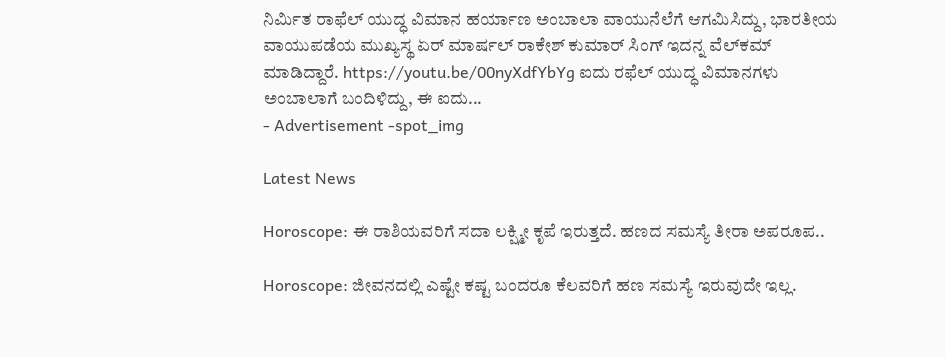ನಿರ್ಮಿತ ರಾಫೆಲ್ ಯುದ್ಧ ವಿಮಾನ ಹರ್ಯಾಣ ಅಂಬಾಲಾ ವಾಯುನೆಲೆಗೆ ಆಗಮಿಸಿದ್ದು, ಭಾರತೀಯ ವಾಯುಪಡೆಯ ಮುಖ್ಯಸ್ಥ ಏರ್ ಮಾರ್ಷಲ್ ರಾಕೇಶ್ ಕುಮಾರ್ ಸಿಂಗ್ ಇದನ್ನ ವೆಲ್‌ಕಮ್‌ ಮಾಡಿದ್ದಾರೆ. https://youtu.be/00nyXdfYbYg ಐದು ರಫೆಲ್ ಯುದ್ಧ ವಿಮಾನಗಳು ಅಂಬಾಲಾಗೆ ಬಂದಿಳಿದ್ದು, ಈ ಐದು...
- Advertisement -spot_img

Latest News

Horoscope: ಈ ರಾಶಿಯವರಿಗೆ ಸದಾ ಲಕ್ಷ್ಮೀ ಕೃಪೆ ಇರುತ್ತದೆ. ಹಣದ ಸಮಸ್ಯೆ ತೀರಾ ಅಪರೂಪ..

Horoscope: ಜೀವನದಲ್ಲಿ ಎಷ್ಟೇ ಕಷ್ಟ ಬಂದರೂ ಕೆಲವರಿಗೆ ಹಣ ಸಮಸ್ಯೆ ಇರುವುದೇ ಇಲ್ಲ.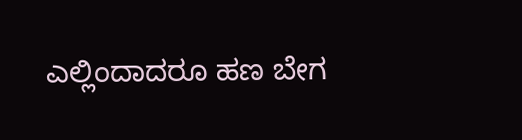ಎಲ್ಲಿಂದಾದರೂ ಹಣ ಬೇಗ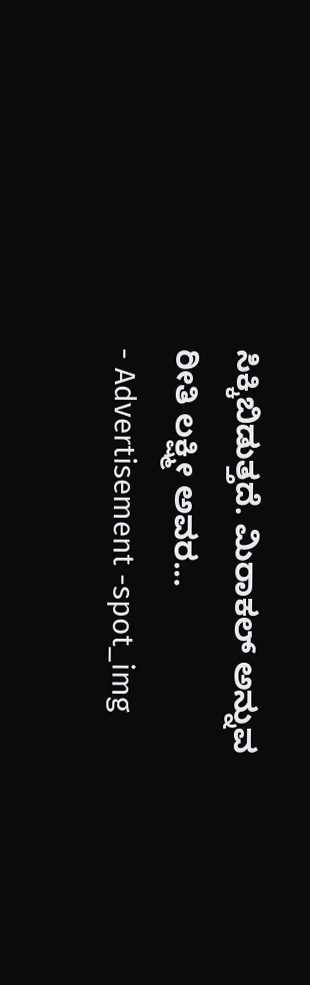ಸಿಕ್ಕಿಬಿಡುತ್ತದೆ. ಮಿರಾಕಲ್ ಅನ್ನುವ ರೀತಿ ಲಕ್ಷ್ಮೀ ಅವರ...
- Advertisement -spot_img